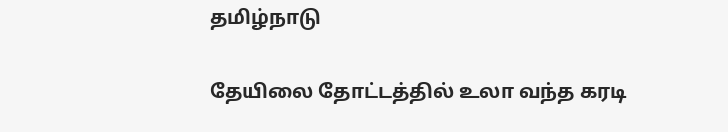தமிழ்நாடு

தேயிலை தோட்டத்தில் உலா வந்த கரடி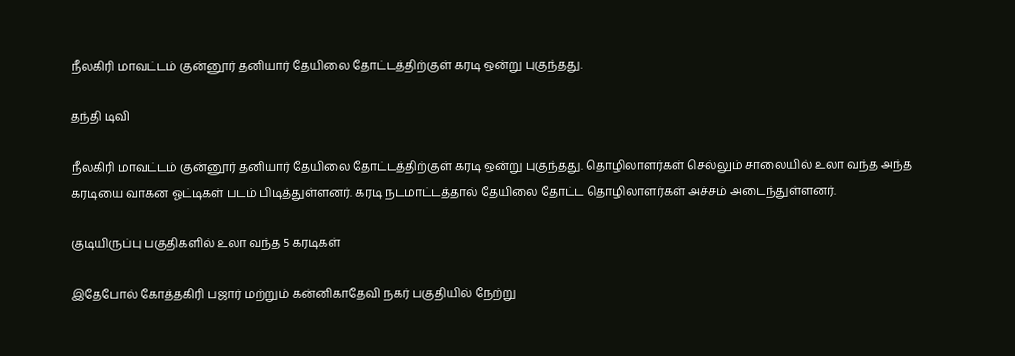நீலகிரி மாவட்டம் குன்னூர் தனியார் தேயிலை தோட்டத்திற்குள் கரடி ஒன்று புகுந்தது.

தந்தி டிவி

நீலகிரி மாவட்டம் குன்னூர் தனியார் தேயிலை தோட்டத்திற்குள் கரடி ஒன்று புகுந்தது. தொழிலாளர்கள் செல்லும் சாலையில் உலா வந்த அந்த கரடியை வாகன ஓட்டிகள் படம் பிடித்துள்ளனர். கரடி நடமாட்டத்தால் தேயிலை தோட்ட தொழிலாளர்கள் அச்சம் அடைந்துள்ளனர்.

குடியிருப்பு பகுதிகளில் உலா வந்த 5 கரடிகள்

இதேபோல் கோத்தகிரி பஜார் மற்றும் கன்னிகாதேவி நகர் பகுதியில் நேற்று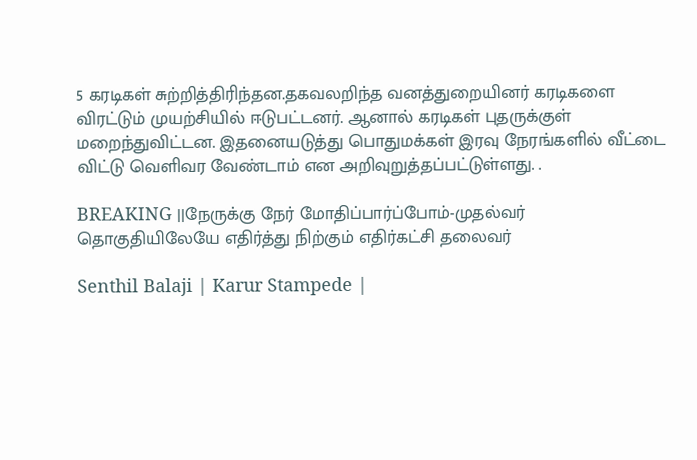5 கரடிகள் சுற்றித்திரிந்தன.தகவலறிந்த வனத்துறையினர் கரடிகளை விரட்டும் முயற்சியில் ஈடுபட்டனர். ஆனால் கரடிகள் புதருக்குள் மறைந்துவிட்டன. இதனையடுத்து பொதுமக்கள் இரவு நேரங்களில் வீட்டை விட்டு வெளிவர வேண்டாம் என அறிவுறுத்தப்பட்டுள்ளது. .

BREAKING ||நேருக்கு நேர் மோதிப்பார்ப்போம்-முதல்வர் தொகுதியிலேயே எதிர்த்து நிற்கும் எதிர்கட்சி தலைவர்

Senthil Balaji | Karur Stampede |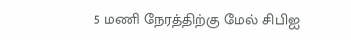5 மணி நேரத்திற்கு மேல் சிபிஐ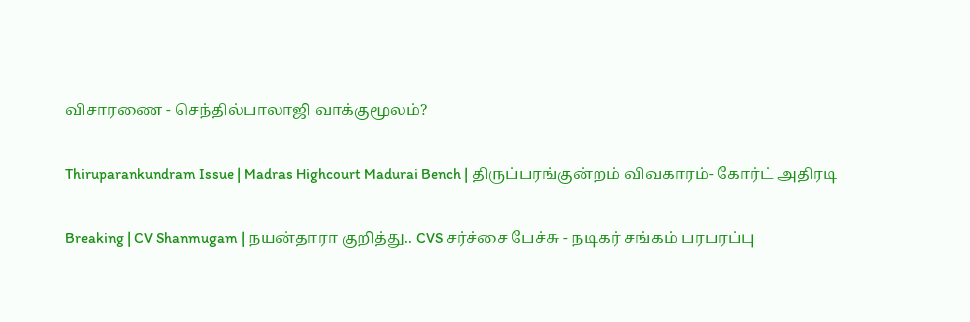விசாரணை - செந்தில்பாலாஜி வாக்குமூலம்?

Thiruparankundram Issue | Madras Highcourt Madurai Bench | திருப்பரங்குன்றம் விவகாரம்- கோர்ட் அதிரடி

Breaking | CV Shanmugam | நயன்தாரா குறித்து.. CVS சர்ச்சை பேச்சு - நடிகர் சங்கம் பரபரப்பு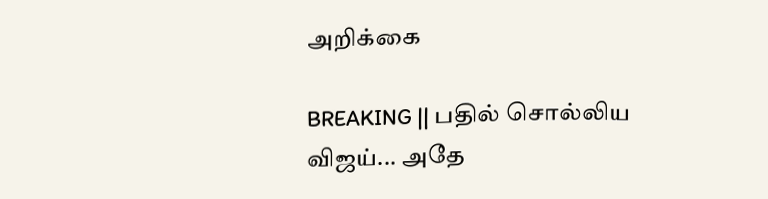அறிக்கை

BREAKING || பதில் சொல்லிய விஜய்... அதே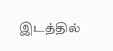இடத்தில்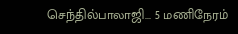செந்தில்பாலாஜி... 5 மணிநேரம்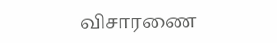விசாரணை